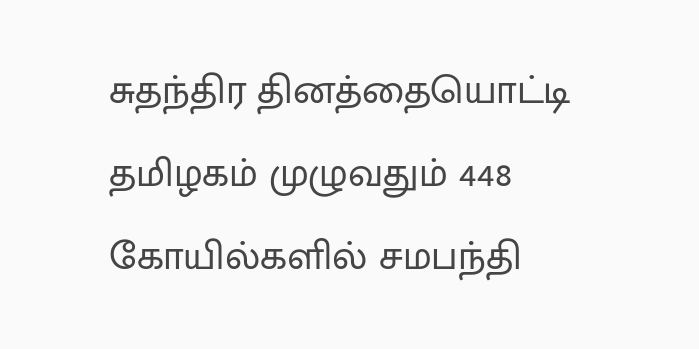சுதந்திர தினத்தையொட்டி தமிழகம் முழுவதும் 448 கோயில்களில் சமபந்தி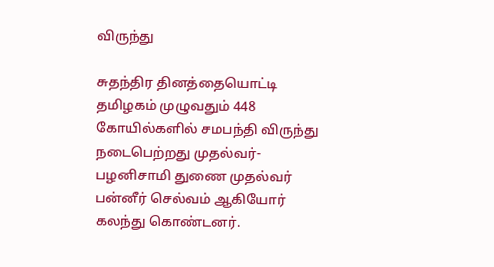விருந்து

சுதந்திர தினத்தையொட்டி தமிழகம் முழுவதும் 448 கோயில்களில் சமபந்தி விருந்து நடைபெற்றது முதல்வர்- பழனிசாமி துணை முதல்வர் பன்னீர் செல்வம் ஆகியோர் கலந்து கொண்டனர்.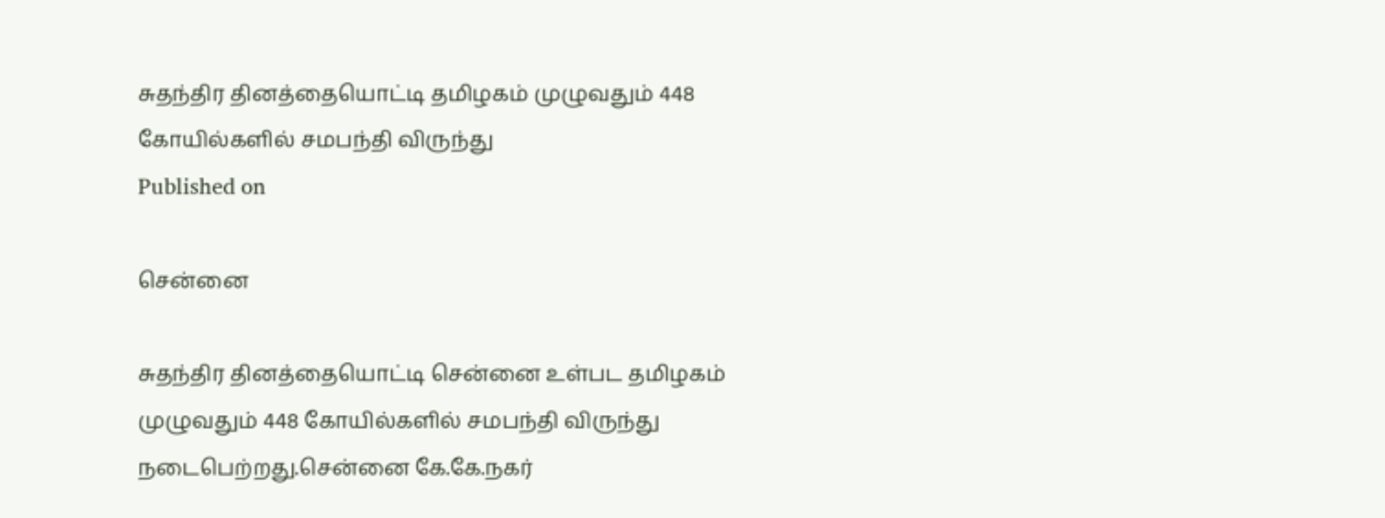சுதந்திர தினத்தையொட்டி தமிழகம் முழுவதும் 448 கோயில்களில் சமபந்தி விருந்து
Published on

சென்னை

சுதந்திர தினத்தையொட்டி சென்னை உள்பட தமிழகம் முழுவதும் 448 கோயில்களில் சமபந்தி விருந்து நடைபெற்றது.சென்னை கே.கே.நகர்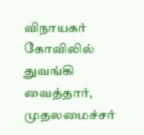விநாயகர் கோவிலில் துவங்கி வைத்தார், முதலமைச்சர்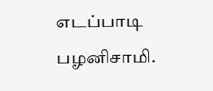எடப்பாடி பழனிசாமி.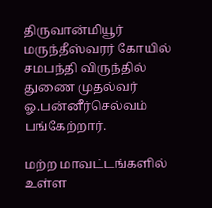திருவான்மியூர் மருந்தீஸ்வரர் கோயில் சமபந்தி விருந்தில் துணை முதல்வர் ஓ.பன்னீர்செல்வம் பங்கேற்றார்.

மற்ற மாவட்டங்களில் உள்ள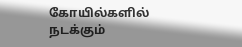கோயில்களில் நடக்கும்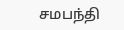சமபந்தி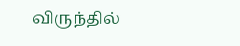விருந்தில்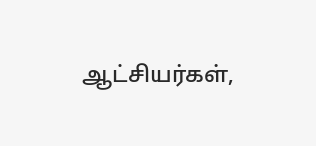ஆட்சியர்கள்,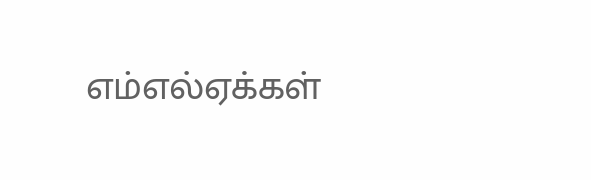எம்எல்ஏக்கள்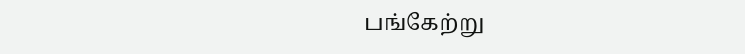பங்கேற்று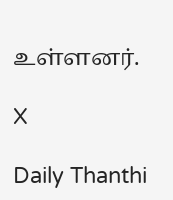உள்ளனர்.

X

Daily Thanthi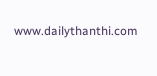www.dailythanthi.com